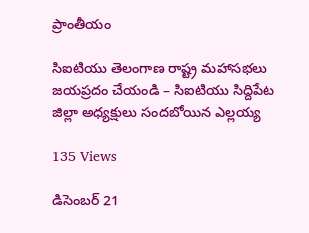ప్రాంతీయం

సిఐటియు తెలంగాణ రాష్ట్ర మహాసభలు జయప్రదం చేయండి – సిఐటియు సిద్దిపేట జిల్లా అధ్యక్షులు సందబోయిన ఎల్లయ్య

135 Views

డిసెంబర్ 21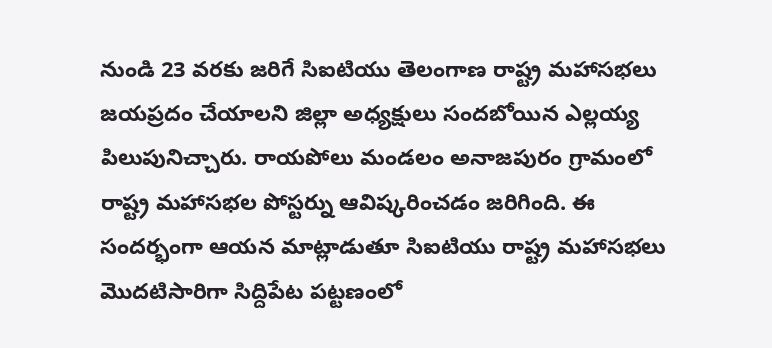నుండి 23 వరకు జరిగే సిఐటియు తెలంగాణ రాష్ట్ర మహాసభలు జయప్రదం చేయాలని జిల్లా అధ్యక్షులు సందబోయిన ఎల్లయ్య పిలుపునిచ్చారు. రాయపోలు మండలం అనాజపురం గ్రామంలో రాష్ట్ర మహాసభల పోస్టర్ను ఆవిష్కరించడం జరిగింది. ఈ సందర్భంగా ఆయన మాట్లాడుతూ సిఐటియు రాష్ట్ర మహాసభలు మొదటిసారిగా సిద్దిపేట పట్టణంలో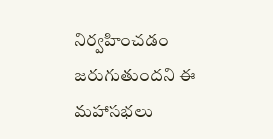నిర్వహించడం జరుగుతుందని ఈ మహాసభలు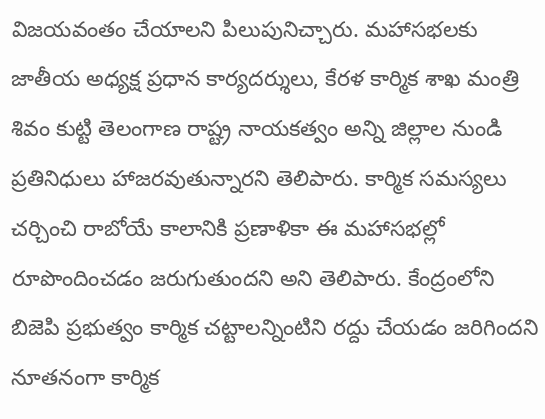విజయవంతం చేయాలని పిలుపునిచ్చారు. మహాసభలకు జాతీయ అధ్యక్ష ప్రధాన కార్యదర్శులు, కేరళ కార్మిక శాఖ మంత్రి శివం కుట్టి తెలంగాణ రాష్ట్ర నాయకత్వం అన్ని జిల్లాల నుండి ప్రతినిధులు హాజరవుతున్నారని తెలిపారు. కార్మిక సమస్యలు చర్చించి రాబోయే కాలానికి ప్రణాళికా ఈ మహాసభల్లో రూపొందించడం జరుగుతుందని అని తెలిపారు. కేంద్రంలోని బిజెపి ప్రభుత్వం కార్మిక చట్టాలన్నింటిని రద్దు చేయడం జరిగిందని నూతనంగా కార్మిక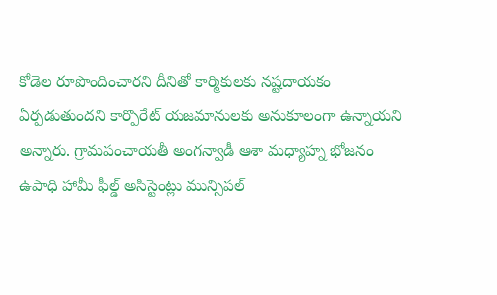కోడెల రూపొందించారని దీనితో కార్మికులకు నష్టదాయకం ఏర్పడుతుందని కార్పొరేట్ యజమానులకు అనుకూలంగా ఉన్నాయని అన్నారు. గ్రామపంచాయతీ అంగన్వాడీ ఆశా మధ్యాహ్న భోజనం ఉపాధి హామీ ఫీల్డ్ అసిస్టెంట్లు మున్సిపల్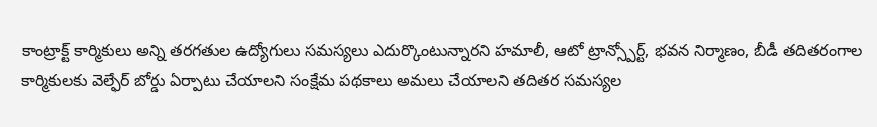కాంట్రాక్ట్ కార్మికులు అన్ని తరగతుల ఉద్యోగులు సమస్యలు ఎదుర్కొంటున్నారని హమాలీ, ఆటో ట్రాన్స్పోర్ట్, భవన నిర్మాణం, బీడీ తదితరంగాల కార్మికులకు వెల్ఫేర్ బోర్డు ఏర్పాటు చేయాలని సంక్షేమ పథకాలు అమలు చేయాలని తదితర సమస్యల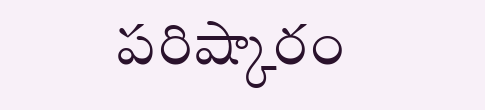పరిష్కారం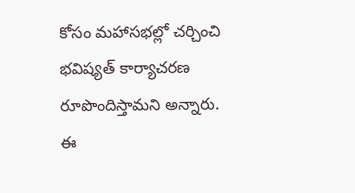కోసం మహాసభల్లో చర్చించి భవిష్యత్ కార్యాచరణ రూపొందిస్తామని అన్నారు. ఈ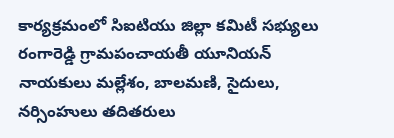కార్యక్రమంలో సిఐటియు జిల్లా కమిటీ సభ్యులు రంగారెడ్డి గ్రామపంచాయతీ యూనియన్ నాయకులు మల్లేశం, బాలమణి, సైదులు, నర్సింహులు తదితరులు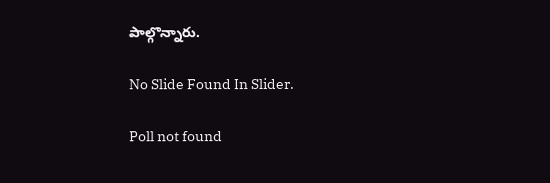పాల్గొన్నారు.

No Slide Found In Slider.

Poll not found